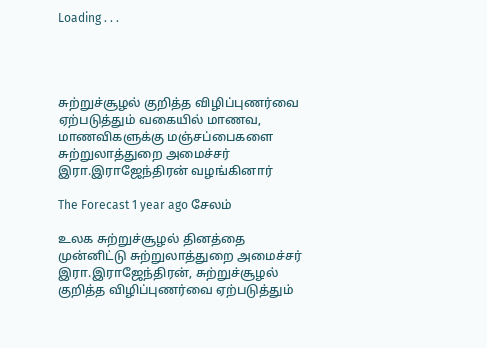Loading . . .




சுற்றுச்சூழல் குறித்த விழிப்புணர்வை ஏற்படுத்தும் வகையில் மாணவ, மாணவிகளுக்கு மஞ்சப்பைகளை சுற்றுலாத்துறை அமைச்சர் இரா.இராஜேந்திரன் வழங்கினார்

The Forecast 1 year ago சேலம்

உலக சுற்றுச்சூழல் தினத்தை முன்னிட்டு சுற்றுலாத்துறை அமைச்சர் இரா.இராஜேந்திரன், சுற்றுச்சூழல் குறித்த விழிப்புணர்வை ஏற்படுத்தும்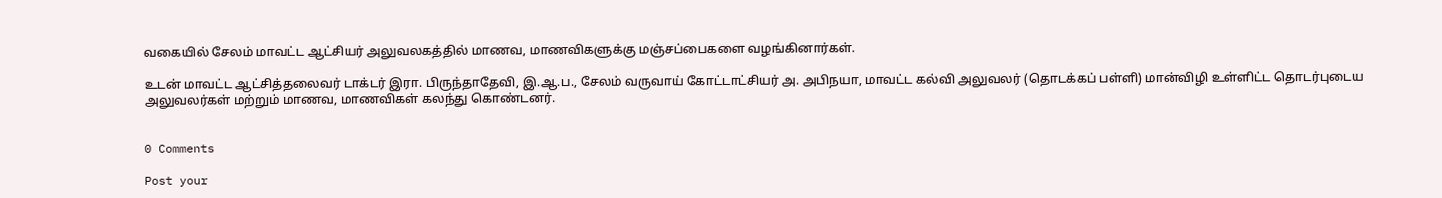வகையில் சேலம் மாவட்ட ஆட்சியர் அலுவலகத்தில் மாணவ, மாணவிகளுக்கு மஞ்சப்பைகளை வழங்கினார்கள்.

உடன் மாவட்ட ஆட்சித்தலைவர் டாக்டர் இரா. பிருந்தாதேவி, இ.ஆ.ப., சேலம் வருவாய் கோட்டாட்சியர் அ. அபிநயா, மாவட்ட கல்வி அலுவலர் (தொடக்கப் பள்ளி) மான்விழி உள்ளிட்ட தொடர்புடைய அலுவலர்கள் மற்றும் மாணவ, மாணவிகள் கலந்து கொண்டனர்.


0 Comments

Post your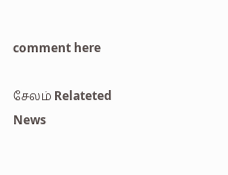comment here

சேலம் Relateted News